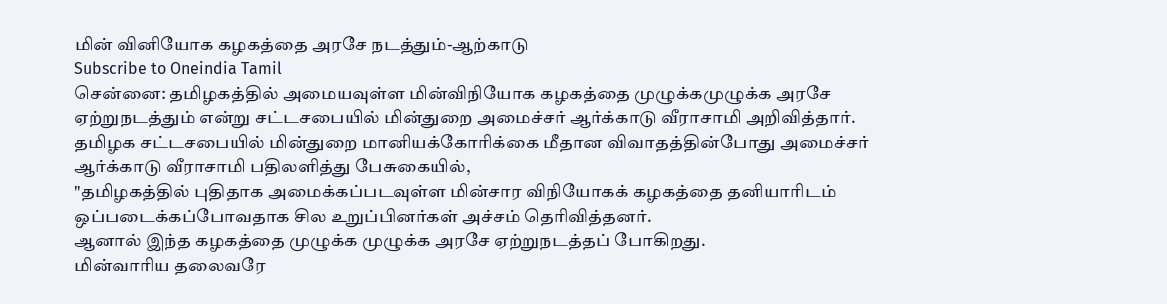மின் வினியோக கழகத்தை அரசே நடத்தும்-ஆற்காடு
Subscribe to Oneindia Tamil
சென்னை: தமிழகத்தில் அமையவுள்ள மின்விநியோக கழகத்தை முழுக்கமுழுக்க அரசே ஏற்றுநடத்தும் என்று சட்டசபையில் மின்துறை அமைச்சர் ஆர்க்காடு வீராசாமி அறிவித்தார்.
தமிழக சட்டசபையில் மின்துறை மானியக்கோரிக்கை மீதான விவாதத்தின்போது அமைச்சர் ஆர்க்காடு வீராசாமி பதிலளித்து பேசுகையில்,
"தமிழகத்தில் புதிதாக அமைக்கப்படவுள்ள மின்சார விநியோகக் கழகத்தை தனியாரிடம் ஒப்படைக்கப்போவதாக சில உறுப்பினர்கள் அச்சம் தெரிவித்தனர்.
ஆனால் இந்த கழகத்தை முழுக்க முழுக்க அரசே ஏற்றுநடத்தப் போகிறது.
மின்வாரிய தலைவரே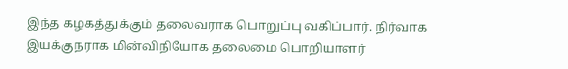இந்த கழகத்துக்கும் தலைவராக பொறுப்பு வகிப்பார். நிர்வாக இயக்குநராக மின்விநியோக தலைமை பொறியாளர்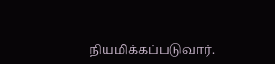நியமிக்கப்படுவார்.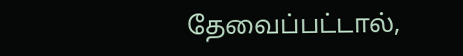தேவைப்பட்டால்,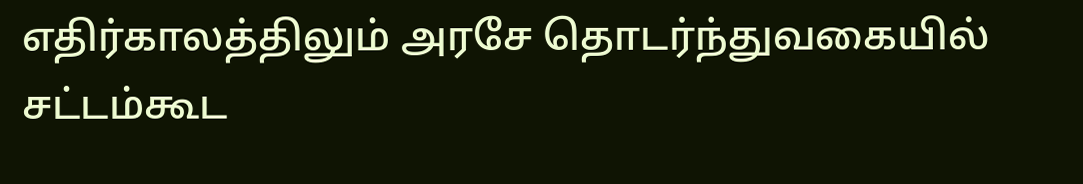எதிர்காலத்திலும் அரசே தொடர்ந்துவகையில் சட்டம்கூட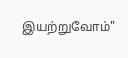இயற்றுவோம்"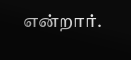என்றார்.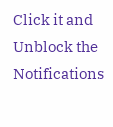Click it and Unblock the Notifications